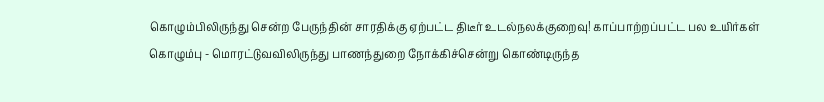கொழும்பிலிருந்து சென்ற பேருந்தின் சாரதிக்கு ஏற்பட்ட திடீர் உடல்நலக்குறைவு! காப்பாற்றப்பட்ட பல உயிர்கள்
கொழும்பு - மொரட்டுவவிலிருந்து பாணந்துறை நோக்கிச்சென்று கொண்டிருந்த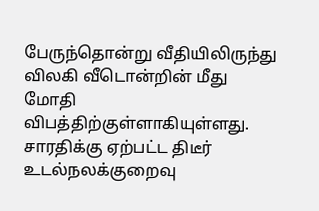பேருந்தொன்று வீதியிலிருந்து விலகி வீடொன்றின் மீது மோதி விபத்திற்குள்ளாகியுள்ளது.
சாரதிக்கு ஏற்பட்ட திடீர் உடல்நலக்குறைவு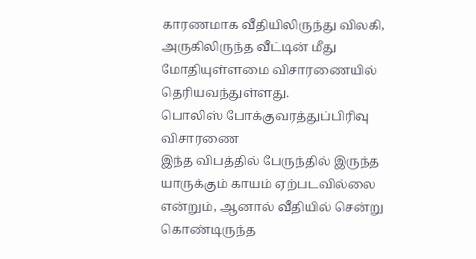காரணமாக வீதியிலிருந்து விலகி, அருகிலிருந்த வீட்டின் மீது மோதியுள்ளமை விசாரணையில் தெரியவந்துள்ளது.
பொலிஸ் போக்குவரத்துப்பிரிவு விசாரணை
இந்த விபத்தில் பேருந்தில் இருந்த யாருக்கும் காயம் ஏற்படவில்லை என்றும், ஆனால் வீதியில் சென்று கொண்டிருந்த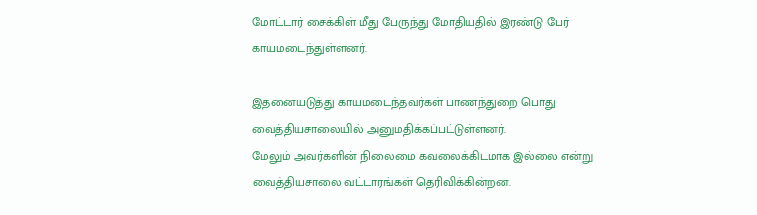மோட்டார் சைக்கிள் மீது பேருந்து மோதியதில் இரண்டு பேர் காயமடைந்துள்ளனர்.

இதனையடுத்து காயமடைந்தவர்கள் பாணந்துறை பொது வைத்தியசாலையில் அனுமதிக்கப்பட்டுள்ளனர்.
மேலும் அவர்களின் நிலைமை கவலைக்கிடமாக இல்லை என்று வைத்தியசாலை வட்டாரங்கள் தெரிவிக்கின்றன.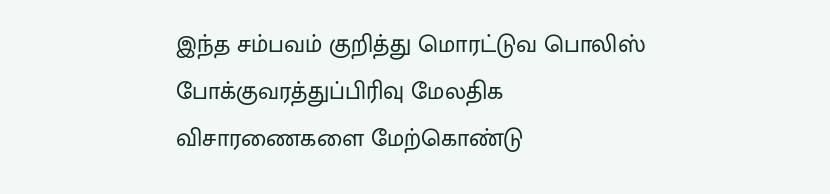இந்த சம்பவம் குறித்து மொரட்டுவ பொலிஸ் போக்குவரத்துப்பிரிவு மேலதிக விசாரணைகளை மேற்கொண்டு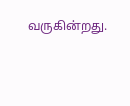வருகின்றது.